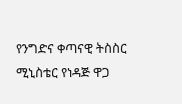የንግድና ቀጣናዊ ትስስር ሚኒስቴር የነዳጅ ዋጋ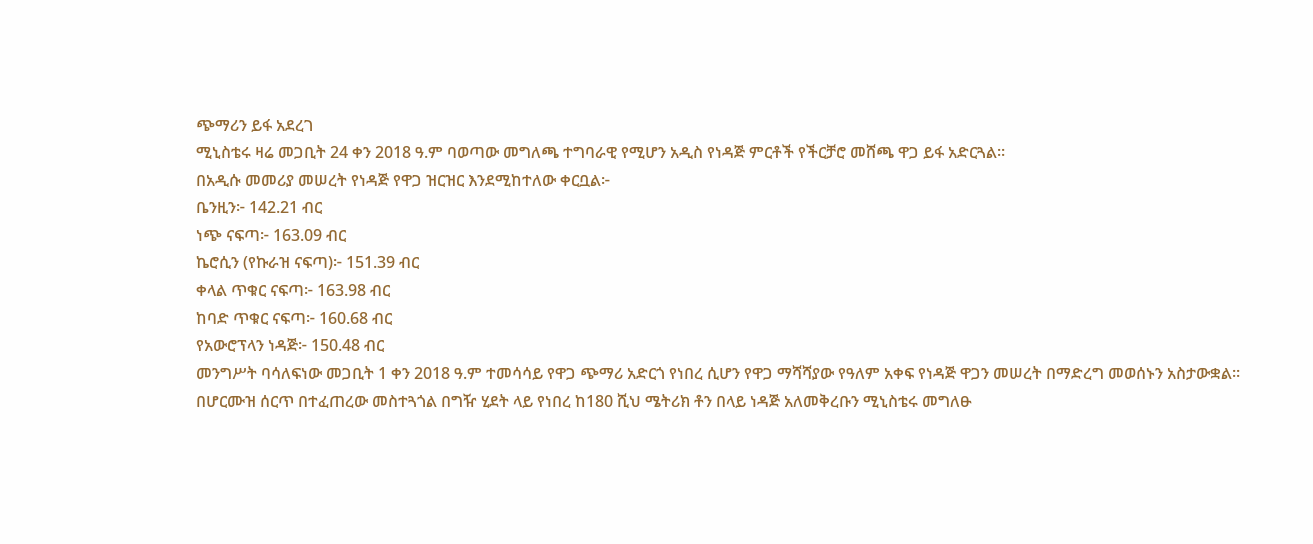ጭማሪን ይፋ አደረገ
ሚኒስቴሩ ዛሬ መጋቢት 24 ቀን 2018 ዓ.ም ባወጣው መግለጫ ተግባራዊ የሚሆን አዲስ የነዳጅ ምርቶች የችርቻሮ መሸጫ ዋጋ ይፋ አድርጓል።
በአዲሱ መመሪያ መሠረት የነዳጅ የዋጋ ዝርዝር እንደሚከተለው ቀርቧል፦
ቤንዚን፦ 142.21 ብር
ነጭ ናፍጣ፦ 163.09 ብር
ኬሮሲን (የኩራዝ ናፍጣ)፦ 151.39 ብር
ቀላል ጥቁር ናፍጣ፦ 163.98 ብር
ከባድ ጥቁር ናፍጣ፦ 160.68 ብር
የአውሮፕላን ነዳጅ፦ 150.48 ብር
መንግሥት ባሳለፍነው መጋቢት 1 ቀን 2018 ዓ.ም ተመሳሳይ የዋጋ ጭማሪ አድርጎ የነበረ ሲሆን የዋጋ ማሻሻያው የዓለም አቀፍ የነዳጅ ዋጋን መሠረት በማድረግ መወሰኑን አስታውቋል።
በሆርሙዝ ሰርጥ በተፈጠረው መስተጓጎል በግዥ ሂደት ላይ የነበረ ከ180 ሺህ ሜትሪክ ቶን በላይ ነዳጅ አለመቅረቡን ሚኒስቴሩ መግለፁ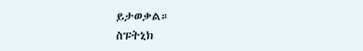ይታወቃል።
ስፑትኒክ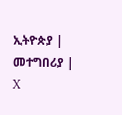ኢትዮጵያ | መተግበሪያ | X